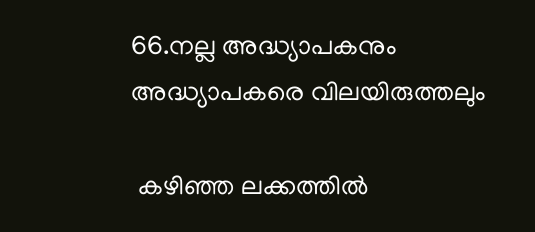66.നല്ല അദ്ധ്യാപകനും അദ്ധ്യാപകരെ വിലയിരുത്തലും

 കഴിഞ്ഞ ലക്കത്തില്‍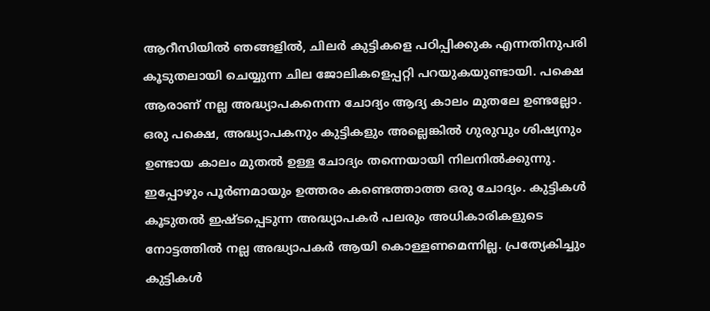ആറീസിയില്‍ ഞങ്ങളില്‍, ചിലര്‍ കുട്ടികളെ പഠിപ്പിക്കുക എന്നതിനുപരി കൂടുതലായി ചെയ്യുന്ന ചില ജോലികളെപ്പറ്റി പറയുകയുണ്ടായി. പക്ഷെ ആരാണ് നല്ല അദ്ധ്യാപകനെന്ന ചോദ്യം ആദ്യ കാലം മുതലേ ഉണ്ടല്ലോ. ഒരു പക്ഷെ, അദ്ധ്യാപകനും കുട്ടികളും അല്ലെങ്കില്‍ ഗുരുവും ശിഷ്യനും ഉണ്ടായ കാലം മുതല്‍ ഉള്ള ചോദ്യം തന്നെയായി നിലനില്‍ക്കുന്നു. ഇപ്പോഴും പൂര്‍ണമായും ഉത്തരം കണ്ടെത്താത്ത ഒരു ചോദ്യം. കുട്ടികള്‍ കൂടുതല്‍ ഇഷ്ടപ്പെടുന്ന അദ്ധ്യാപകര്‍ പലരും അധികാരികളുടെ നോട്ടത്തില്‍ നല്ല അദ്ധ്യാപകര്‍ ആയി കൊള്ളണമെന്നില്ല. പ്രത്യേകിച്ചും കുട്ടികള്‍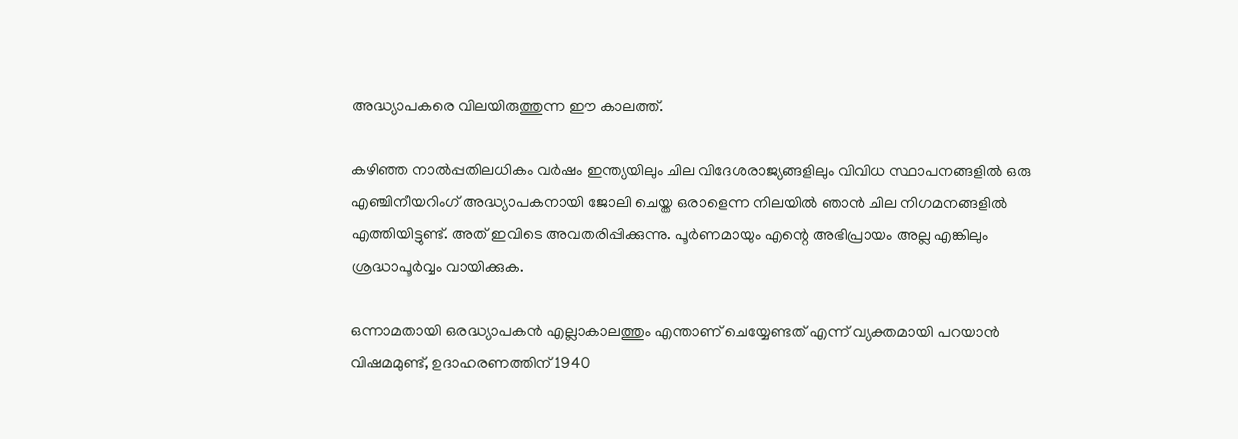അദ്ധ്യാപകരെ വിലയിരുത്തുന്ന ഈ കാലത്ത്.

കഴിഞ്ഞ നാല്‍പ്പതിലധികം വര്‍ഷം ഇന്ത്യയിലും ചില വിദേശരാജ്യങ്ങളിലും വിവിധ സ്ഥാപനങ്ങളില്‍ ഒരു എഞ്ചിനീയറിംഗ് അദ്ധ്യാപകനായി ജോലി ചെയ്ത ഒരാളെന്ന നിലയില്‍ ഞാന്‍ ചില നിഗമനങ്ങളില്‍ എത്തിയിട്ടുണ്ട്. അത് ഇവിടെ അവതരിപ്പിക്കുന്നു. പൂര്‍ണമായും എന്റെ അഭിപ്രായം അല്ല എങ്കിലും ശ്രദ്ധാപൂര്‍വ്വം വായിക്കുക.

ഒന്നാമതായി ഒരദ്ധ്യാപകന്‍ എല്ലാകാലത്തും എന്താണ് ചെയ്യേണ്ടത് എന്ന് വ്യക്തമായി പറയാന്‍ വിഷമമുണ്ട്, ഉദാഹരണത്തിന് 1940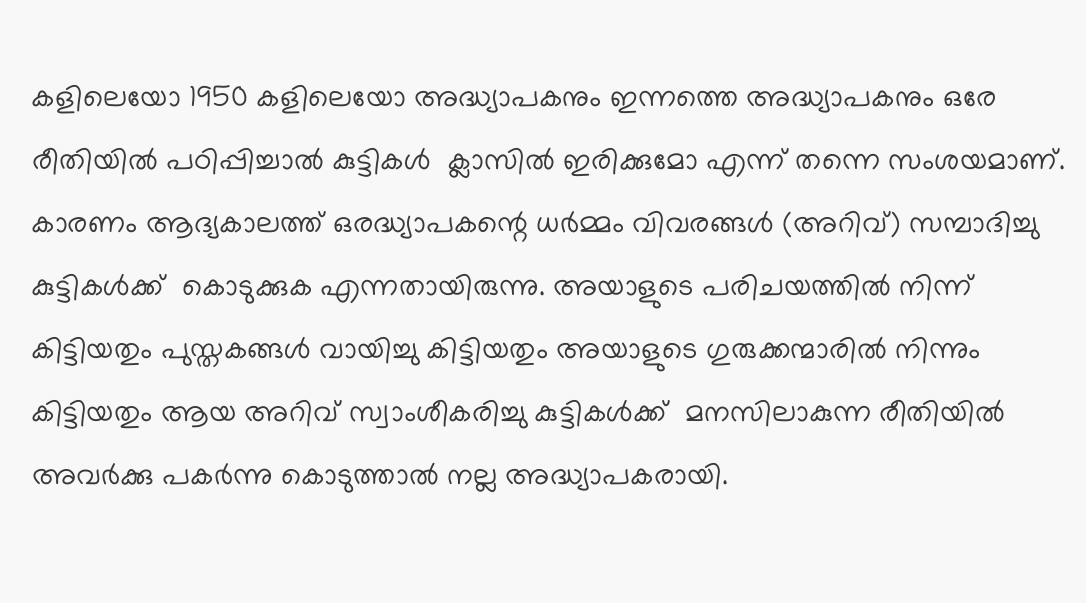കളിലെയോ 1950 കളിലെയോ അദ്ധ്യാപകനും ഇന്നത്തെ അദ്ധ്യാപകനും ഒരേ രീതിയില്‍ പഠിപ്പിച്ചാല്‍ കുട്ടികള്‍  ക്ലാസില്‍ ഇരിക്കുമോ എന്ന് തന്നെ സംശയമാണ്. കാരണം ആദ്യകാലത്ത് ഒരദ്ധ്യാപകന്റെ ധര്‍മ്മം വിവരങ്ങള്‍ (അറിവ്) സമ്പാദിച്ചു കുട്ടികള്‍ക്ക്  കൊടുക്കുക എന്നതായിരുന്നു. അയാളുടെ പരിചയത്തില്‍ നിന്ന് കിട്ടിയതും പുസ്തകങ്ങള്‍ വായിച്ചു കിട്ടിയതും അയാളുടെ ഗുരുക്കന്മാരില്‍ നിന്നും കിട്ടിയതും ആയ അറിവ് സ്വാംശീകരിച്ചു കുട്ടികള്‍ക്ക്  മനസിലാകുന്ന രീതിയില്‍ അവര്‍ക്കു പകര്‍ന്നു കൊടുത്താല്‍ നല്ല അദ്ധ്യാപകരായി.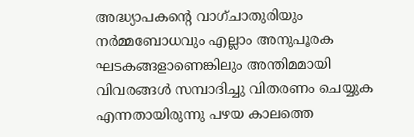അദ്ധ്യാപകന്റെ വാഗ്ചാതുരിയും നര്‍മ്മബോധവും എല്ലാം അനുപൂരക ഘടകങ്ങളാണെങ്കിലും അന്തിമമായി വിവരങ്ങള്‍ സമ്പാദിച്ചു വിതരണം ചെയ്യുക എന്നതായിരുന്നു പഴയ കാലത്തെ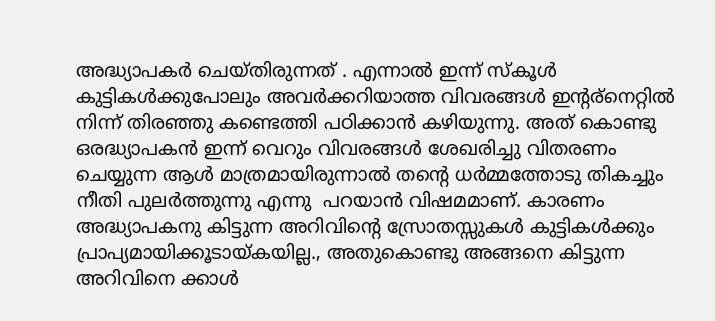അദ്ധ്യാപകര്‍ ചെയ്തിരുന്നത് . എന്നാല്‍ ഇന്ന് സ്കൂള്‍ കുട്ടികള്‍ക്കുപോലും അവര്‍ക്കറിയാത്ത വിവരങ്ങള്‍ ഇന്റര്നെറ്റില്‍ നിന്ന് തിരഞ്ഞു കണ്ടെത്തി പഠിക്കാന്‍ കഴിയുന്നു. അത് കൊണ്ടു ഒരദ്ധ്യാപകന്‍ ഇന്ന് വെറും വിവരങ്ങള്‍ ശേഖരിച്ചു വിതരണം ചെയ്യുന്ന ആള്‍ മാത്രമായിരുന്നാല്‍ തന്റെ ധര്‍മ്മത്തോടു തികച്ചും നീതി പുലര്‍ത്തുന്നു എന്നു  പറയാന്‍ വിഷമമാണ്. കാരണം അദ്ധ്യാപകനു കിട്ടുന്ന അറിവിന്റെ സ്രോതസ്സുകള്‍ കുട്ടികള്‍ക്കും പ്രാപ്യമായിക്കൂടായ്കയില്ല., അതുകൊണ്ടു അങ്ങനെ കിട്ടുന്ന അറിവിനെ ക്കാള്‍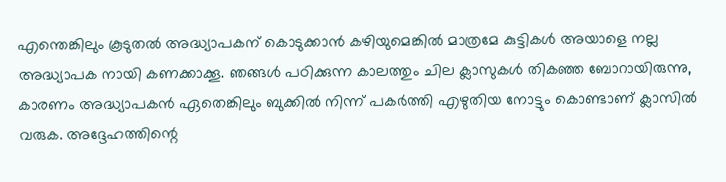എന്തെങ്കിലും കൂടുതല്‍ അദ്ധ്യാപകന് കൊടുക്കാന്‍ കഴിയുമെങ്കില്‍ മാത്രമേ കുട്ടികള്‍ അയാളെ നല്ല അദ്ധ്യാപക നായി കണക്കാക്കൂ. ഞങ്ങള്‍ പഠിക്കുന്ന കാലത്തും ചില ക്ലാസുകള്‍ തികഞ്ഞ ബോറായിരുന്നു, കാരണം അദ്ധ്യാപകന്‍ ഏതെങ്കിലും ബുക്കില്‍ നിന്ന് പകര്‍ത്തി എഴുതിയ നോട്ടും കൊണ്ടാണ് ക്ലാസില്‍ വരുക. അദ്ദേഹത്തിന്റെ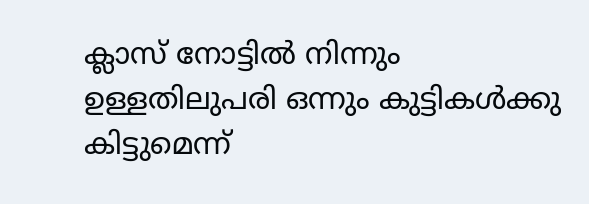ക്ലാസ് നോട്ടില്‍ നിന്നും ഉള്ളതിലുപരി ഒന്നും കുട്ടികള്‍ക്കു കിട്ടുമെന്ന്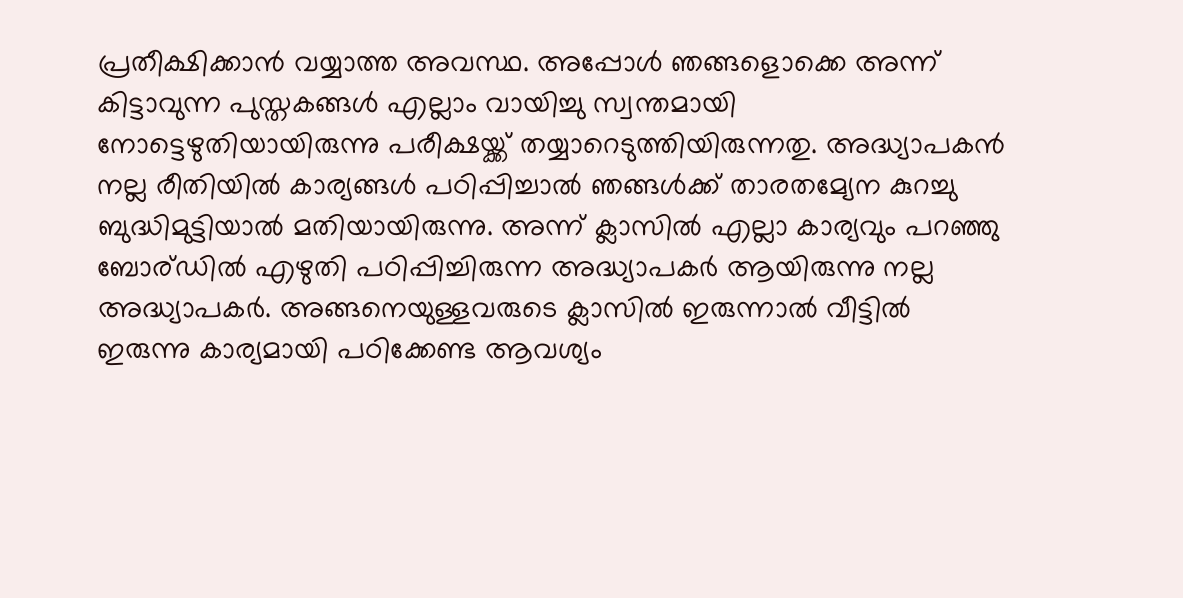പ്രതീക്ഷിക്കാന്‍ വയ്യാത്ത അവസ്ഥ. അപ്പോള്‍ ഞങ്ങളൊക്കെ അന്ന് കിട്ടാവുന്ന പുസ്തകങ്ങള്‍ എല്ലാം വായിച്ചു സ്വന്തമായി നോട്ടെഴുതിയായിരുന്നു പരീക്ഷയ്ക്ക് തയ്യാറെടുത്തിയിരുന്നതു. അദ്ധ്യാപകന്‍ നല്ല രീതിയില്‍ കാര്യങ്ങള്‍ പഠിപ്പിച്ചാല്‍ ഞങ്ങള്‍ക്ക് താരതമ്യേന കുറച്ചു ബുദ്ധിമുട്ടിയാല്‍ മതിയായിരുന്നു. അന്ന് ക്ലാസില്‍ എല്ലാ കാര്യവും പറഞ്ഞു ബോര്ഡില്‍ എഴുതി പഠിപ്പിച്ചിരുന്ന അദ്ധ്യാപകര്‍ ആയിരുന്നു നല്ല അദ്ധ്യാപകര്‍. അങ്ങനെയുള്ളവരുടെ ക്ലാസില്‍ ഇരുന്നാല്‍ വീട്ടില്‍ ഇരുന്നു കാര്യമായി പഠിക്കേണ്ട ആവശ്യം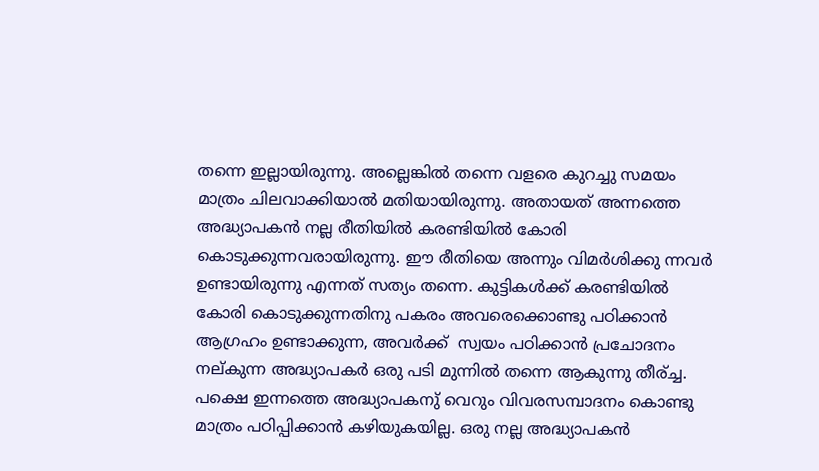തന്നെ ഇല്ലായിരുന്നു. അല്ലെങ്കില്‍ തന്നെ വളരെ കുറച്ചു സമയം മാത്രം ചിലവാക്കിയാല്‍ മതിയായിരുന്നു. അതായത് അന്നത്തെ അദ്ധ്യാപകന്‍ നല്ല രീതിയില്‍ കരണ്ടിയില്‍ കോരി കൊടുക്കുന്നവരായിരുന്നു. ഈ രീതിയെ അന്നും വിമര്‍ശിക്കു ന്നവര്‍ ഉണ്ടായിരുന്നു എന്നത് സത്യം തന്നെ. കുട്ടികള്‍ക്ക് കരണ്ടിയില്‍ കോരി കൊടുക്കുന്നതിനു പകരം അവരെക്കൊണ്ടു പഠിക്കാന്‍ ആഗ്രഹം ഉണ്ടാക്കുന്ന, അവര്‍ക്ക്  സ്വയം പഠിക്കാന്‍ പ്രചോദനം നല്കുന്ന അദ്ധ്യാപകര്‍ ഒരു പടി മുന്നില്‍ തന്നെ ആകുന്നു തീര്ച്ച. പക്ഷെ ഇന്നത്തെ അദ്ധ്യാപകനു്‍ വെറും വിവരസമ്പാദനം കൊണ്ടു മാത്രം പഠിപ്പിക്കാന്‍ കഴിയുകയില്ല. ഒരു നല്ല അദ്ധ്യാപകന്‍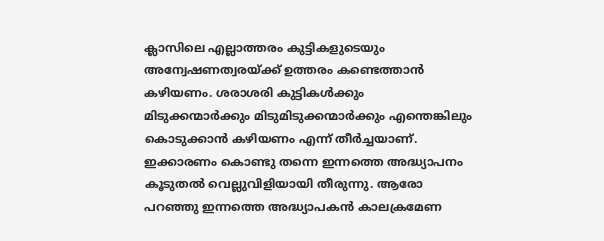ക്ലാസിലെ എല്ലാത്തരം കുട്ടികളുടെയും അന്വേഷണത്വരയ്ക്ക് ഉത്തരം കണ്ടെത്താന്‍ കഴിയണം. ശരാശരി കുട്ടികള്‍ക്കും  മിടുക്കന്മാര്‍ക്കും മിടുമിടുക്കന്മാര്‍ക്കും എന്തെങ്കിലും കൊടുക്കാന്‍ കഴിയണം എന്ന് തീര്‍ച്ചയാണ്. ഇക്കാരണം കൊണ്ടു തന്നെ ഇന്നത്തെ അദ്ധ്യാപനം കൂടുതല്‍ വെല്ലുവിളിയായി തീരുന്നു. ആരോ പറഞ്ഞു ഇന്നത്തെ അദ്ധ്യാപകന്‍ കാലക്രമേണ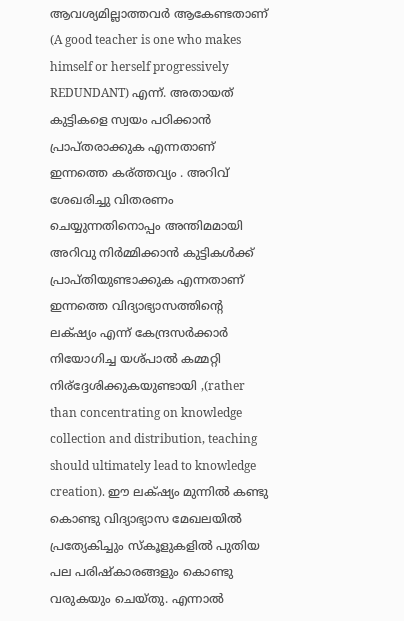ആവശ്യമില്ലാത്തവര്‍ ആകേണ്ടതാണ് (A good teacher is one who makes himself or herself progressively REDUNDANT) എന്ന്. അതായത് കുട്ടികളെ സ്വയം പഠിക്കാന്‍ പ്രാപ്തരാക്കുക എന്നതാണ് ഇന്നത്തെ കര്ത്തവ്യം . അറിവ് ശേഖരിച്ചു വിതരണം ചെയ്യുന്നതിനൊപ്പം അന്തിമമായി അറിവു നിര്‍മ്മിക്കാന്‍ കുട്ടികള്‍ക്ക് പ്രാപ്തിയുണ്ടാക്കുക എന്നതാണ് ഇന്നത്തെ വിദ്യാഭ്യാസത്തിന്റെ ലക്‌ഷ്യം എന്ന് കേന്ദ്രസര്‍ക്കാര്‍  നിയോഗിച്ച യശ്പാല്‍ കമ്മറ്റി നിര്ദ്ദേശിക്കുകയുണ്ടായി ,(rather than concentrating on knowledge collection and distribution, teaching should ultimately lead to knowledge creation). ഈ ലക്‌ഷ്യം മുന്നില്‍ കണ്ടു കൊണ്ടു വിദ്യാഭ്യാസ മേഖലയില്‍ പ്രത്യേകിച്ചും സ്കൂളുകളില്‍ പുതിയ പല പരിഷ്കാരങ്ങളും കൊണ്ടു വരുകയും ചെയ്തു. എന്നാല്‍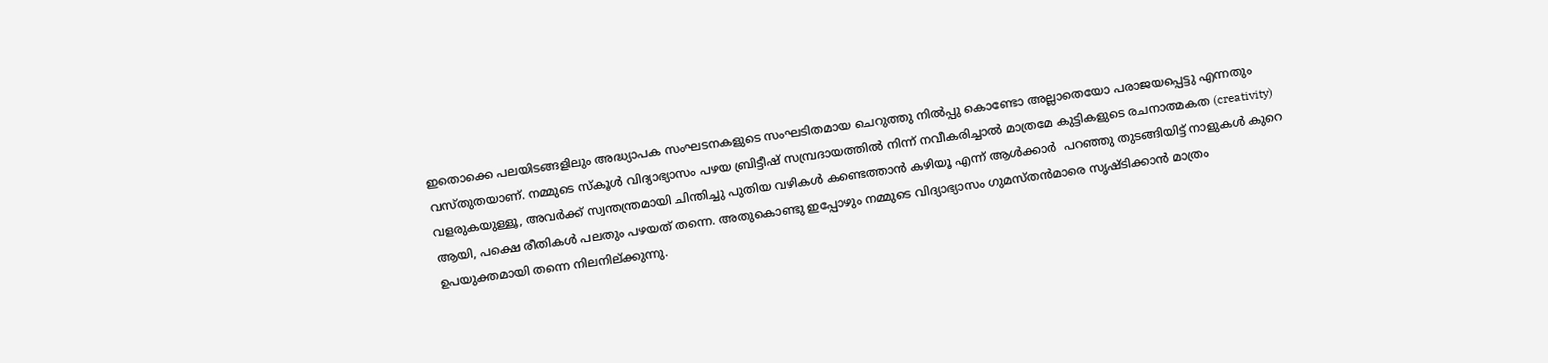ഇതൊക്കെ പലയിടങ്ങളിലും അദ്ധ്യാപക സംഘടനകളുടെ സംഘടിതമായ ചെറുത്തു നില്‍പ്പു കൊണ്ടോ അല്ലാതെയോ പരാജയപ്പെട്ടു എന്നതും വസ്തുതയാണ്. നമ്മുടെ സ്കൂള്‍ വിദ്യാഭ്യാസം പഴയ ബ്രിട്ടീഷ് സമ്പ്രദായത്തില്‍ നിന്ന് നവീകരിച്ചാല്‍ മാത്രമേ കുട്ടികളുടെ രചനാത്മകത (creativity) വളരുകയുള്ളൂ, അവര്‍ക്ക് സ്വന്തന്ത്രമായി ചിന്തിച്ചു പുതിയ വഴികള്‍ കണ്ടെത്താന്‍ കഴിയൂ എന്ന് ആള്‍ക്കാര്‍  പറഞ്ഞു തുടങ്ങിയിട്ട് നാളുകള്‍ കുറെ ആയി, പക്ഷെ രീതികള്‍ പലതും പഴയത് തന്നെ. അതുകൊണ്ടു ഇപ്പോഴും നമ്മുടെ വിദ്യാഭ്യാസം ഗുമസ്തന്‍മാരെ സൃഷ്ടിക്കാന്‍ മാത്രം ഉപയുക്തമായി തന്നെ നിലനില്ക്കുന്നു.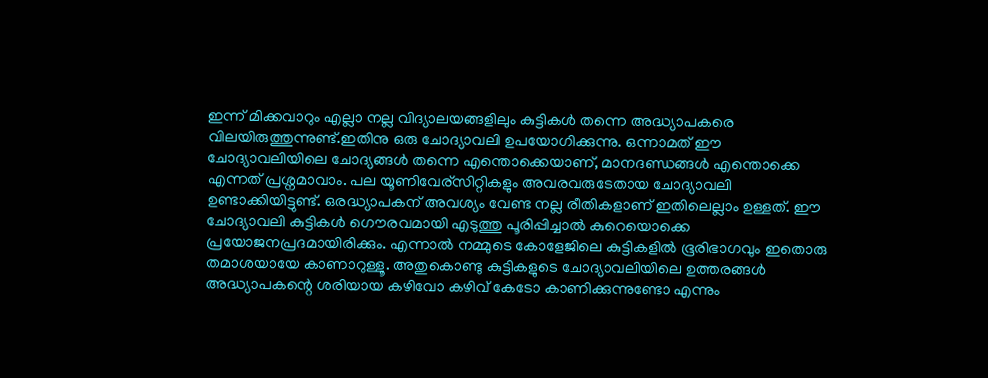ഇന്ന് മിക്കവാറും എല്ലാ നല്ല വിദ്യാലയങ്ങളിലും കുട്ടികള്‍ തന്നെ അദ്ധ്യാപകരെ വിലയിരുത്തുന്നുണ്ട്.ഇതിനു ഒരു ചോദ്യാവലി ഉപയോഗിക്കുന്നു. ഒന്നാമത് ഈ ചോദ്യാവലിയിലെ ചോദ്യങ്ങള്‍ തന്നെ എന്തൊക്കെയാണ്, മാനദണ്ഡങ്ങള്‍ എന്തൊക്കെ എന്നത് പ്രശ്നമാവാം. പല യൂണിവേര്സിറ്റികളും അവരവരുടേതായ ചോദ്യാവലി ഉണ്ടാക്കിയിട്ടുണ്ട്. ഒരദ്ധ്യാപകന് അവശ്യം വേണ്ട നല്ല രീതികളാണ് ഇതിലെല്ലാം ഉള്ളത്. ഈ ചോദ്യാവലി കുട്ടികള്‍ ഗൌരവമായി എടുത്തു പൂരിപ്പിച്ചാല്‍ കുറെയൊക്കെ പ്രയോജനപ്രദമായിരിക്കും. എന്നാല്‍ നമ്മുടെ കോളേജിലെ കുട്ടികളില്‍ ഭൂരിഭാഗവും ഇതൊരു തമാശയായേ കാണാറുള്ളൂ. അതുകൊണ്ടു കുട്ടികളുടെ ചോദ്യാവലിയിലെ ഉത്തരങ്ങള്‍ അദ്ധ്യാപകന്റെ ശരിയായ കഴിവോ കഴിവ് കേടോ കാണിക്കുന്നുണ്ടോ എന്നും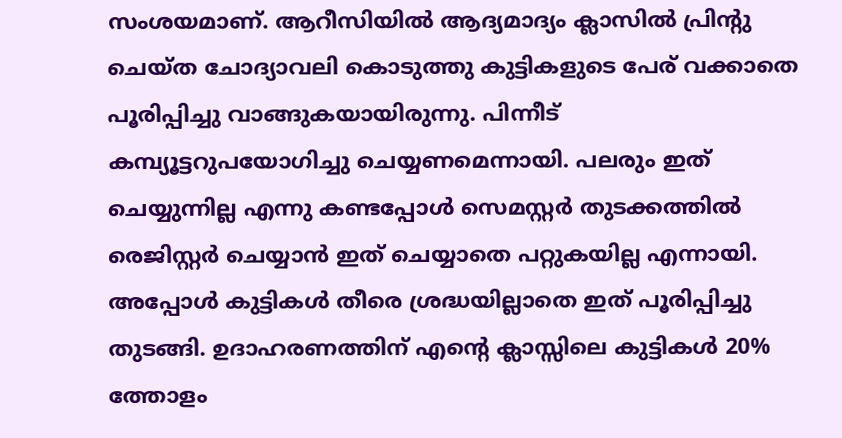സംശയമാണ്. ആറീസിയില്‍ ആദ്യമാദ്യം ക്ലാസില്‍ പ്രിന്റു ചെയ്ത ചോദ്യാവലി കൊടുത്തു കുട്ടികളുടെ പേര് വക്കാതെ പൂരിപ്പിച്ചു വാങ്ങുകയായിരുന്നു. പിന്നീട് കമ്പ്യൂട്ടറുപയോഗിച്ചു ചെയ്യണമെന്നായി. പലരും ഇത് ചെയ്യുന്നില്ല എന്നു കണ്ടപ്പോള്‍ സെമസ്റ്റര്‍ തുടക്കത്തില്‍ രെജിസ്റ്റര്‍ ചെയ്യാന്‍ ഇത് ചെയ്യാതെ പറ്റുകയില്ല എന്നായി. അപ്പോള്‍ കുട്ടികള്‍ തീരെ ശ്രദ്ധയില്ലാതെ ഇത് പൂരിപ്പിച്ചു തുടങ്ങി. ഉദാഹരണത്തിന് എന്റെ ക്ലാസ്സിലെ കുട്ടികള്‍ 20% ത്തോളം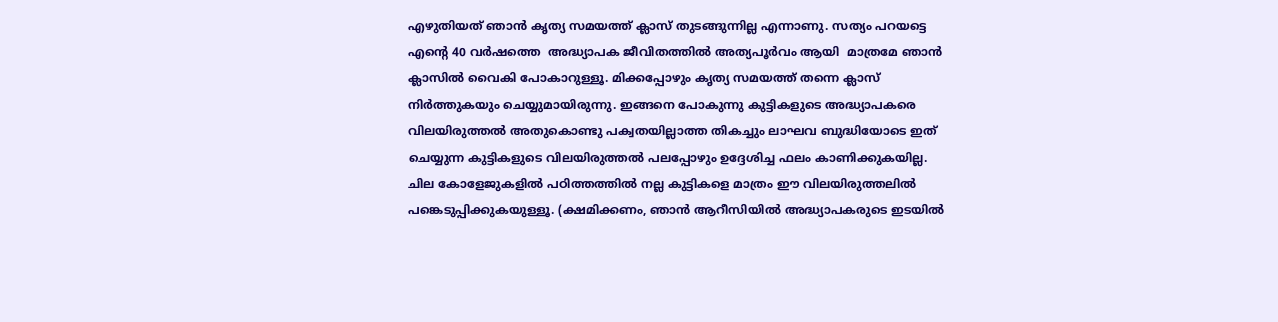എഴുതിയത് ഞാന്‍ കൃത്യ സമയത്ത് ക്ലാസ് തുടങ്ങുന്നില്ല എന്നാണു. സത്യം പറയട്ടെ എന്റെ 40 വര്‍ഷത്തെ  അദ്ധ്യാപക ജീവിതത്തില്‍ അത്യപൂര്‍വം ആയി  മാത്രമേ ഞാന്‍ ക്ലാസില്‍ വൈകി പോകാറുള്ളൂ. മിക്കപ്പോഴും കൃത്യ സമയത്ത് തന്നെ ക്ലാസ് നിര്‍ത്തുകയും ചെയ്യുമായിരുന്നു. ഇങ്ങനെ പോകുന്നു കുട്ടികളുടെ അദ്ധ്യാപകരെ വിലയിരുത്തല്‍ അതുകൊണ്ടു പക്വതയില്ലാത്ത തികച്ചും ലാഘവ ബുദ്ധിയോടെ ഇത് ചെയ്യുന്ന കുട്ടികളുടെ വിലയിരുത്തല്‍ പലപ്പോഴും ഉദ്ദേശിച്ച ഫലം കാണിക്കുകയില്ല. ചില കോളേജുകളില്‍ പഠിത്തത്തില്‍ നല്ല കുട്ടികളെ മാത്രം ഈ വിലയിരുത്തലില്‍ പങ്കെടുപ്പിക്കുകയുള്ളൂ. (ക്ഷമിക്കണം, ഞാന്‍ ആറീസിയില്‍ അദ്ധ്യാപകരുടെ ഇടയില്‍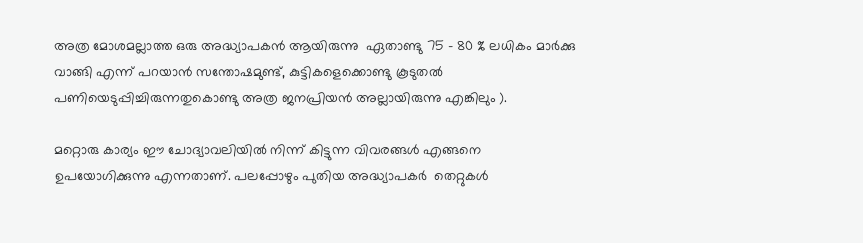അത്ര മോശമല്ലാത്ത ഒരു അദ്ധ്യാപകന്‍ ആയിരുന്നു  ഏതാണ്ടു 75 – 80 % ലധികം മാര്‍ക്കു വാങ്ങി എന്ന് പറയാന്‍ സന്തോഷമുണ്ട്, കുട്ടികളെക്കൊണ്ടു കൂടുതല്‍ പണിയെടുപ്പിച്ചിരുന്നതുകൊണ്ടു അത്ര ജനപ്രിയന്‍ അല്ലായിരുന്നു എങ്കിലും ).

മറ്റൊരു കാര്യം ഈ ചോദ്യാവലിയില്‍ നിന്ന് കിട്ടുന്ന വിവരങ്ങള്‍ എങ്ങനെ ഉപയോഗിക്കുന്നു എന്നതാണ്. പലപ്പോഴും പുതിയ അദ്ധ്യാപകര്‍  തെറ്റുകള്‍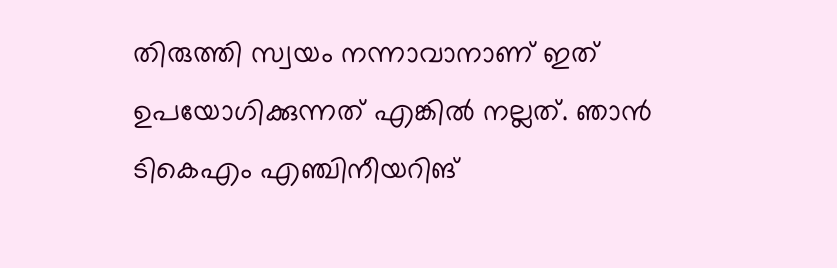തിരുത്തി സ്വയം നന്നാവാനാണ് ഇത് ഉപയോഗിക്കുന്നത് എങ്കില്‍ നല്ലത്. ഞാന്‍ ടികെഎം എഞ്ചിനീയറിങ്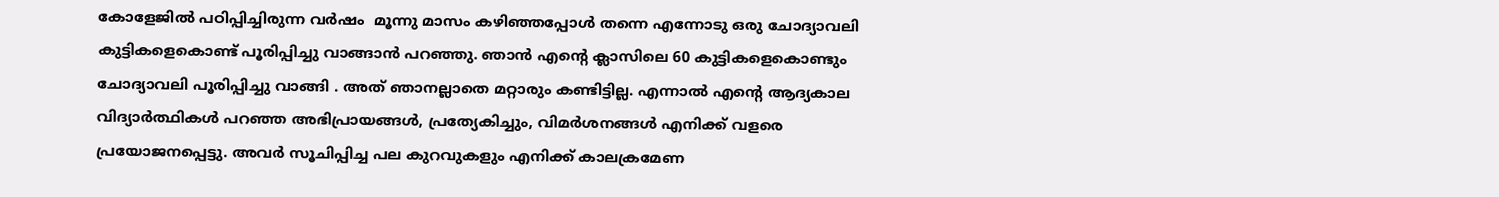കോളേജില്‍ പഠിപ്പിച്ചിരുന്ന വര്‍ഷം  മൂന്നു മാസം കഴിഞ്ഞപ്പോള്‍ തന്നെ എന്നോടു ഒരു ചോദ്യാവലി കുട്ടികളെകൊണ്ട് പൂരിപ്പിച്ചു വാങ്ങാന്‍ പറഞ്ഞു. ഞാന്‍ എന്റെ ക്ലാസിലെ 60 കുട്ടികളെകൊണ്ടും ചോദ്യാവലി പൂരിപ്പിച്ചു വാങ്ങി . അത് ഞാനല്ലാതെ മറ്റാരും കണ്ടിട്ടില്ല. എന്നാല്‍ എന്റെ ആദ്യകാല വിദ്യാര്‍ത്ഥികള്‍ പറഞ്ഞ അഭിപ്രായങ്ങള്‍, പ്രത്യേകിച്ചും, വിമര്‍ശനങ്ങള്‍ എനിക്ക് വളരെ പ്രയോജനപ്പെട്ടു. അവര്‍ സൂചിപ്പിച്ച പല കുറവുകളും എനിക്ക് കാലക്രമേണ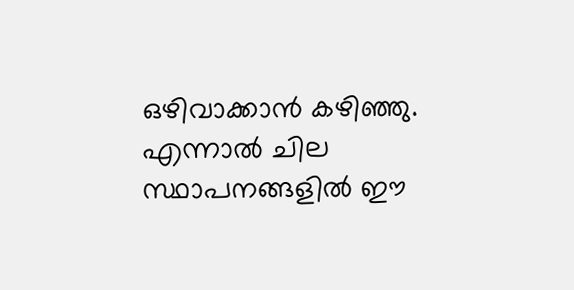ഒഴിവാക്കാന്‍ കഴിഞ്ഞു. എന്നാല്‍ ചില സ്ഥാപനങ്ങളില്‍ ഈ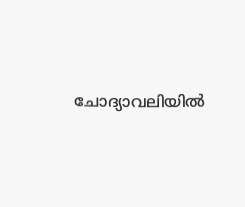ചോദ്യാവലിയില്‍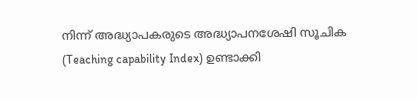നിന്ന് അദ്ധ്യാപകരുടെ അദ്ധ്യാപനശേഷി സൂചിക (Teaching capability Index) ഉണ്ടാക്കി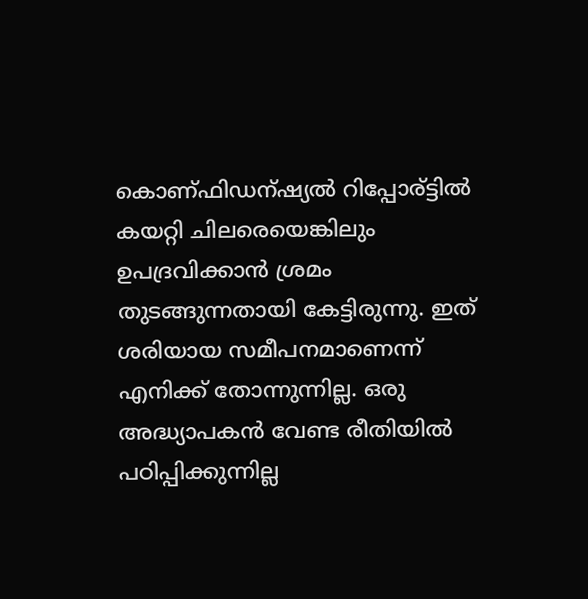കൊണ്ഫിഡന്ഷ്യല്‍ റിപ്പോര്ട്ടില്‍ കയറ്റി ചിലരെയെങ്കിലും ഉപദ്രവിക്കാന്‍ ശ്രമം തുടങ്ങുന്നതായി കേട്ടിരുന്നു. ഇത് ശരിയായ സമീപനമാണെന്ന് എനിക്ക് തോന്നുന്നില്ല. ഒരു അദ്ധ്യാപകന്‍ വേണ്ട രീതിയില്‍ പഠിപ്പിക്കുന്നില്ല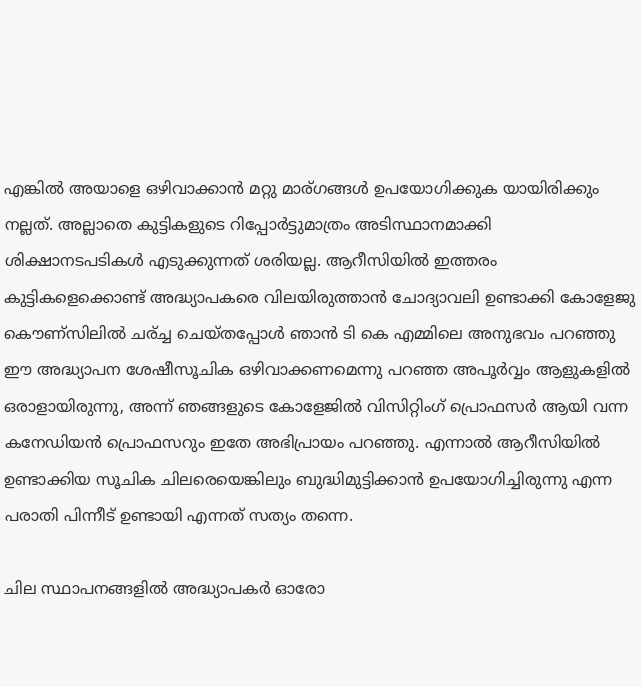എങ്കില്‍ അയാളെ ഒഴിവാക്കാന്‍ മറ്റു മാര്ഗങ്ങള്‍ ഉപയോഗിക്കുക യായിരിക്കും നല്ലത്. അല്ലാതെ കുട്ടികളുടെ റിപ്പോര്‍ട്ടുമാത്രം അടിസ്ഥാനമാക്കി ശിക്ഷാനടപടികള്‍ എടുക്കുന്നത് ശരിയല്ല. ആറീസിയില്‍ ഇത്തരം കുട്ടികളെക്കൊണ്ട് അദ്ധ്യാപകരെ വിലയിരുത്താന്‍ ചോദ്യാവലി ഉണ്ടാക്കി കോളേജു കൌണ്സിലില്‍ ചര്ച്ച ചെയ്തപ്പോള്‍ ഞാന്‍ ടി കെ എമ്മിലെ അനുഭവം പറഞ്ഞു ഈ അദ്ധ്യാപന ശേഷീസൂചിക ഒഴിവാക്കണമെന്നു പറഞ്ഞ അപൂര്‍വ്വം ആളുകളില്‍ ഒരാളായിരുന്നു, അന്ന് ഞങ്ങളുടെ കോളേജില്‍ വിസിറ്റിംഗ് പ്രൊഫസര്‍ ആയി വന്ന കനേഡിയന്‍ പ്രൊഫസറും ഇതേ അഭിപ്രായം പറഞ്ഞു. എന്നാല്‍ ആറീസിയില്‍ ഉണ്ടാക്കിയ സൂചിക ചിലരെയെങ്കിലും ബുദ്ധിമുട്ടിക്കാന്‍ ഉപയോഗിച്ചിരുന്നു എന്ന പരാതി പിന്നീട് ഉണ്ടായി എന്നത് സത്യം തന്നെ.

ചില സ്ഥാപനങ്ങളില്‍ അദ്ധ്യാപകര്‍ ഓരോ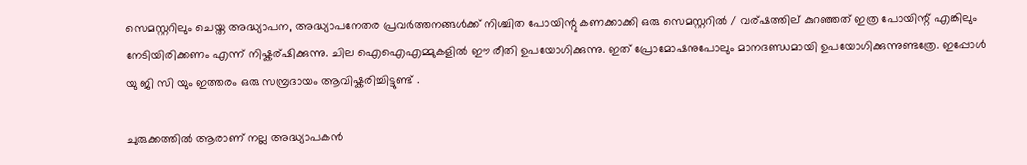സെമസ്റ്ററിലും ചെയ്ത അദ്ധ്യാപന, അദ്ധ്യാപനേതര പ്രവര്‍ത്തനങ്ങള്‍ക്ക് നിശ്ചിത പോയിന്റു കണക്കാക്കി ഒരു സെമസ്റ്ററില്‍ / വര്ഷത്തില് കുറഞ്ഞത് ഇത്ര പോയിന്റ് എങ്കിലും നേടിയിരിക്കണം എന്ന് നിഷ്കര്ഷിക്കുന്നു. ചില ഐഐഎമ്മുകളില്‍ ഈ രീതി ഉപയോഗിക്കുന്നു. ഇത് പ്രോമോഷനുപോലും മാനദണ്ഡമായി ഉപയോഗിക്കുന്നുണ്ടത്രേ. ഇപ്പോള്‍ യു ജി സി യും ഇത്തരം ഒരു സമ്പ്രദായം ആവിഷ്കരിച്ചിട്ടുണ്ട് .

ചുരുക്കത്തില്‍ ആരാണ് നല്ല അദ്ധ്യാപകന്‍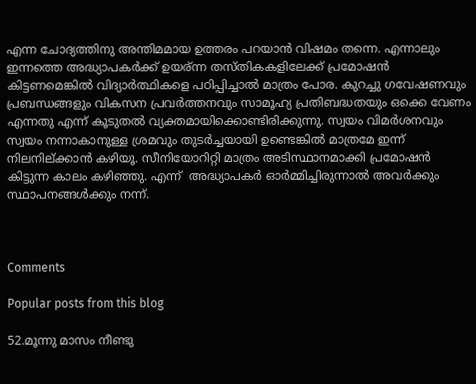എന്ന ചോദ്യത്തിനു അന്തിമമായ ഉത്തരം പറയാന്‍ വിഷമം തന്നെ. എന്നാലും ഇന്നത്തെ അദ്ധ്യാപകര്‍ക്ക് ഉയര്ന്ന തസ്തികകളിലേക്ക് പ്രമോഷന്‍ കിട്ടണമെങ്കില്‍ വിദ്യാര്‍ത്ഥികളെ പഠിപ്പിച്ചാല്‍ മാത്രം പോര. കുറച്ചു ഗവേഷണവും പ്രബന്ധങ്ങളും വികസന പ്രവര്‍ത്തനവും സാമൂഹ്യ പ്രതിബദ്ധതയും ഒക്കെ വേണം എന്നതു എന്ന് കൂടുതല്‍ വ്യക്തമായിക്കൊണ്ടിരിക്കുന്നു. സ്വയം വിമര്‍ശനവും സ്വയം നന്നാകാനുള്ള ശ്രമവും തുടര്‍ച്ചയായി ഉണ്ടെങ്കില്‍ മാത്രമേ ഇന്ന് നിലനില്ക്കാന്‍ കഴിയൂ. സീനിയോറിറ്റി മാത്രം അടിസ്ഥാനമാക്കി പ്രമോഷന്‍ കിട്ടുന്ന കാലം കഴിഞ്ഞു. എന്ന്  അദ്ധ്യാപകര്‍ ഓര്‍മ്മിച്ചിരുന്നാല്‍ അവര്‍ക്കും സ്ഥാപനങ്ങള്‍ക്കും നന്ന്.



Comments

Popular posts from this blog

52.മൂന്നു മാസം നീണ്ടു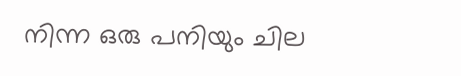നിന്ന ഒരു പനിയും ചില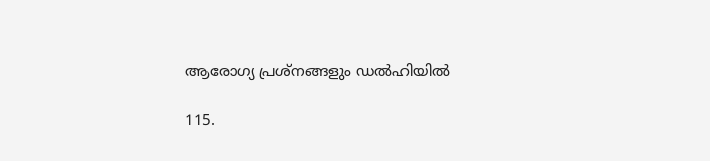ആരോഗ്യ പ്രശ്നങ്ങളും ഡല്‍ഹിയില്‍

115.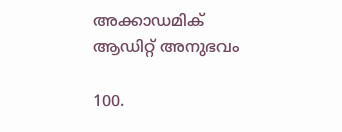അക്കാഡമിക് ആഡിറ്റ് അനുഭവം

100.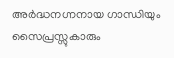അര്‍ദ്ധനഗ്നനായ ഗാന്ധിയും സൈപ്രസ്സുകാരും